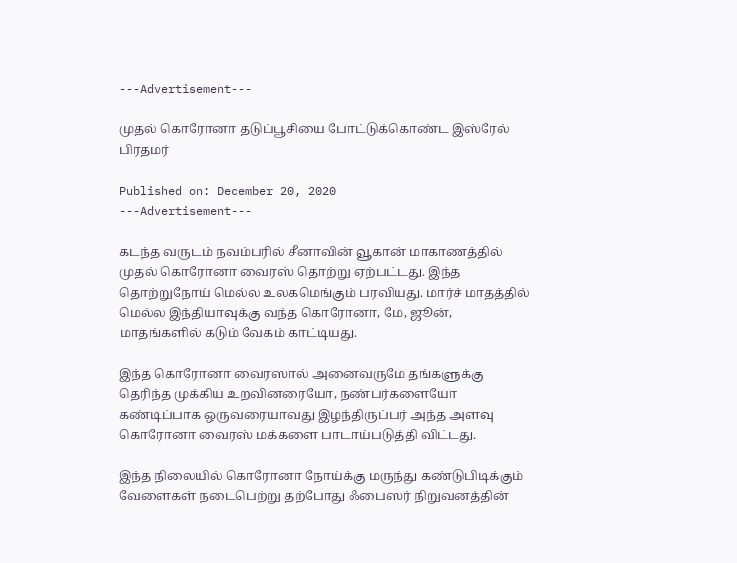---Advertisement---

முதல் கொரோனா தடுப்பூசியை போட்டுக்கொண்ட இஸ்ரேல் பிரதமர்

Published on: December 20, 2020
---Advertisement---

கடந்த வருடம் நவம்பரில் சீனாவின் வூகான் மாகாணத்தில் முதல் கொரோனா வைரஸ் தொற்று ஏற்பட்டது. இந்த தொற்றுநோய் மெல்ல உலகமெங்கும் பரவியது. மார்ச் மாதத்தில் மெல்ல இந்தியாவுக்கு வந்த கொரோனா, மே, ஜூன், மாதங்களில் கடும் வேகம் காட்டியது.

இந்த கொரோனா வைரஸால் அனைவருமே தங்களுக்கு தெரிந்த முக்கிய உறவினரையோ, நண்பர்களையோ கண்டிப்பாக ஒருவரையாவது இழந்திருப்பர் அந்த அளவு கொரோனா வைரஸ் மக்களை பாடாய்படுத்தி விட்டது.

இந்த நிலையில் கொரோனா நோய்க்கு மருந்து கண்டுபிடிக்கும் வேளைகள் நடைபெற்று தற்போது ஃபைஸர் நிறுவனத்தின்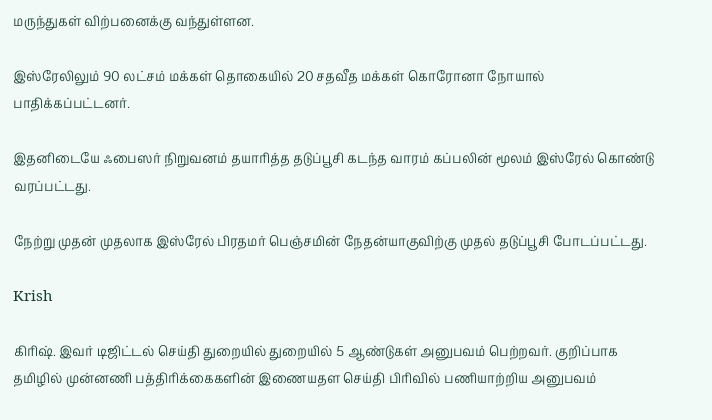மருந்துகள் விற்பனைக்கு வந்துள்ளன.

இஸ்ரேலிலும் 90 லட்சம் மக்கள் தொகையில் 20 சதவீத மக்கள் கொரோனா நோயால் பாதிக்கப்பட்டனர்.

இதனிடையே ஃபைஸர் நிறுவனம் தயாரித்த தடுப்பூசி கடந்த வாரம் கப்பலின் மூலம் இஸ்ரேல் கொண்டு வரப்பட்டது.

நேற்று முதன் முதலாக இஸ்ரேல் பிரதமர் பெஞ்சமின் நேதன்யாகுவிற்கு முதல் தடுப்பூசி போடப்பட்டது.

Krish

கிரிஷ். இவர் டிஜிட்டல் செய்தி துறையில் துறையில் 5 ஆண்டுகள் அனுபவம் பெற்றவர். குறிப்பாக தமிழில் முன்னணி பத்திரிக்கைகளின் இணையதள செய்தி பிரிவில் பணியாற்றிய அனுபவம்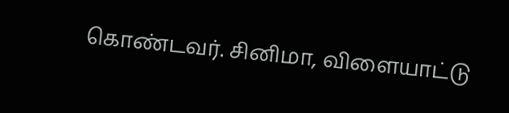கொண்டவர். சினிமா, விளையாட்டு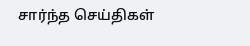சார்ந்த செய்திகள்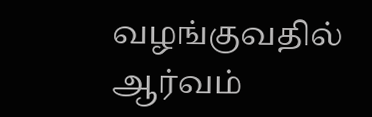வழங்குவதில் ஆர்வம்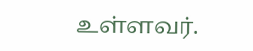உள்ளவர்.